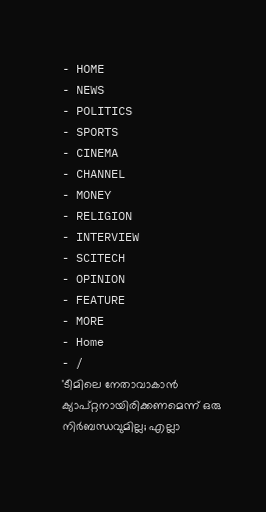- HOME
- NEWS
- POLITICS
- SPORTS
- CINEMA
- CHANNEL
- MONEY
- RELIGION
- INTERVIEW
- SCITECH
- OPINION
- FEATURE
- MORE
- Home
- /
'ടീമിലെ നേതാവാകാൻ ക്യാപ്റ്റനായിരിക്കണമെന്ന് ഒരു നിർബന്ധവുമില്ല; എല്ലാ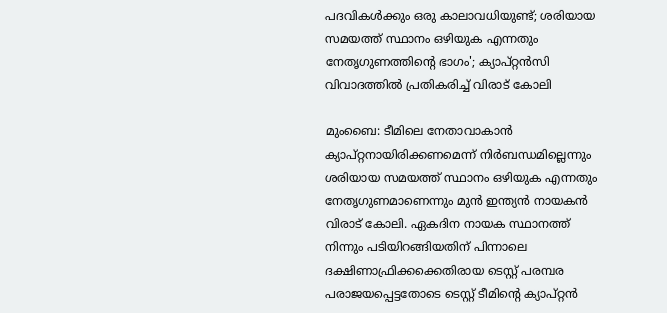പദവികൾക്കും ഒരു കാലാവധിയുണ്ട്; ശരിയായ സമയത്ത് സ്ഥാനം ഒഴിയുക എന്നതും നേതൃഗുണത്തിന്റെ ഭാഗം'; ക്യാപ്റ്റൻസി വിവാദത്തിൽ പ്രതികരിച്ച് വിരാട് കോലി

മുംബൈ: ടീമിലെ നേതാവാകാൻ ക്യാപ്റ്റനായിരിക്കണമെന്ന് നിർബന്ധമില്ലെന്നും ശരിയായ സമയത്ത് സ്ഥാനം ഒഴിയുക എന്നതും നേതൃഗുണമാണെന്നും മുൻ ഇന്ത്യൻ നായകൻ വിരാട് കോലി. ഏകദിന നായക സ്ഥാനത്ത് നിന്നും പടിയിറങ്ങിയതിന് പിന്നാലെ ദക്ഷിണാഫ്രിക്കക്കെതിരായ ടെസ്റ്റ് പരമ്പര പരാജയപ്പെട്ടതോടെ ടെസ്റ്റ് ടീമിന്റെ ക്യാപ്റ്റൻ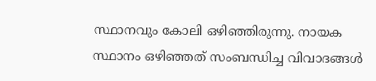സ്ഥാനവും കോലി ഒഴിഞ്ഞിരുന്നു. നായക സ്ഥാനം ഒഴിഞ്ഞത് സംബന്ധിച്ച വിവാദങ്ങൾ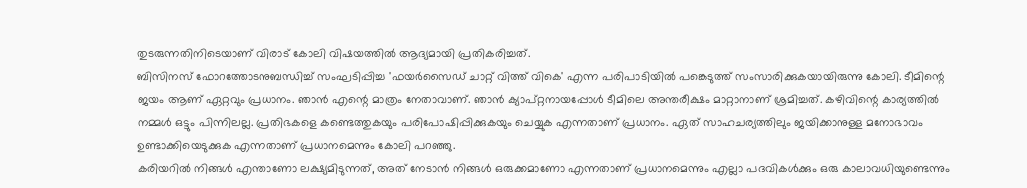തുടരുന്നതിനിടെയാണ് വിരാട് കോലി വിഷയത്തിൽ ആദ്യമായി പ്രതികരിച്ചത്.
ബിസിനസ് ഫോറത്തോടനുബന്ധിച്ച് സംഘടിപ്പിച്ച 'ഫയർസൈഡ് ചാറ്റ് വിത്ത് വികെ' എന്ന പരിപാടിയിൽ പങ്കെടുത്ത് സംസാരിക്കുകയായിരുന്നു കോലി. ടീമിന്റെ ജയം ആണ് ഏറ്റവും പ്രധാനം. ഞാൻ എന്റെ മാത്രം നേതാവാണ്. ഞാൻ ക്യാപ്റ്റനായപ്പോൾ ടീമിലെ അന്തരീക്ഷം മാറ്റാനാണ് ശ്രമിച്ചത്. കഴിവിന്റെ കാര്യത്തിൽ നമ്മൾ ഒട്ടും പിന്നിലല്ല. പ്രതിഭകളെ കണ്ടെത്തുകയും പരിപോഷിപ്പിക്കുകയും ചെയ്യുക എന്നതാണ് പ്രധാനം. ഏത് സാഹചര്യത്തിലും ജയിക്കാനുള്ള മനോഭാവം ഉണ്ടാക്കിയെടുക്കുക എന്നതാണ് പ്രധാനമെന്നും കോലി പറഞ്ഞു.
കരിയറിൽ നിങ്ങൾ എന്താണോ ലക്ഷ്യമിടുന്നത്, അത് നേടാൻ നിങ്ങൾ ഒരുക്കമാണോ എന്നതാണ് പ്രധാനമെന്നും എല്ലാ പദവികൾക്കും ഒരു കാലാവധിയുണ്ടെന്നും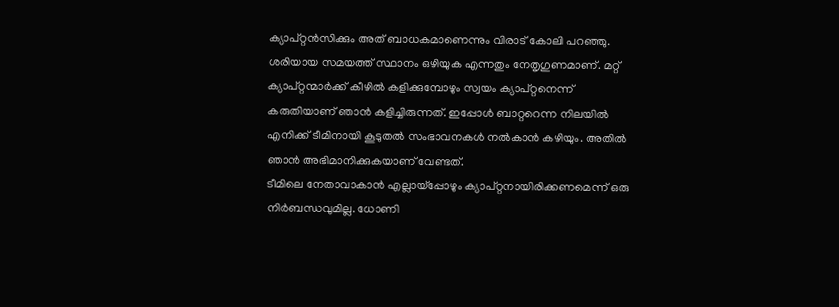ക്യാപ്റ്റൻസിക്കും അത് ബാധകമാണെന്നും വിരാട് കോലി പറഞ്ഞു. ശരിയായ സമയത്ത് സ്ഥാനം ഒഴിയുക എന്നതും നേതൃഗുണമാണ്. മറ്റ് ക്യാപ്റ്റന്മാർക്ക് കീഴിൽ കളിക്കുമ്പോഴും സ്വയം ക്യാപ്റ്റനെന്ന് കരുതിയാണ് ഞാൻ കളിച്ചിരുന്നത്. ഇപ്പോൾ ബാറ്ററെന്ന നിലയിൽ എനിക്ക് ടീമിനായി കൂടുതൽ സംഭാവനകൾ നൽകാൻ കഴിയും. അതിൽ ഞാൻ അഭിമാനിക്കുകയാണ് വേണ്ടത്.
ടീമിലെ നേതാവാകാൻ എല്ലായ്പ്പോഴും ക്യാപ്റ്റനായിരിക്കണമെന്ന് ഒരു നിർബന്ധവുമില്ല. ധോണി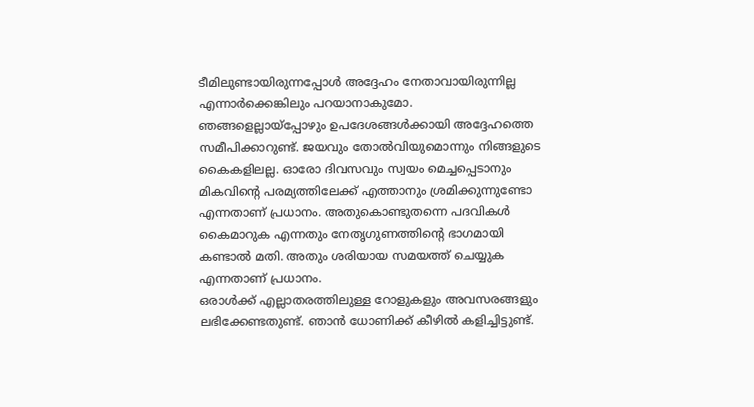ടീമിലുണ്ടായിരുന്നപ്പോൾ അദ്ദേഹം നേതാവായിരുന്നില്ല എന്നാർക്കെങ്കിലും പറയാനാകുമോ. ഞങ്ങളെല്ലായ്പ്പോഴും ഉപദേശങ്ങൾക്കായി അദ്ദേഹത്തെ സമീപിക്കാറുണ്ട്. ജയവും തോൽവിയുമൊന്നും നിങ്ങളുടെ കൈകളിലല്ല. ഓരോ ദിവസവും സ്വയം മെച്ചപ്പെടാനും മികവിന്റെ പരമ്യത്തിലേക്ക് എത്താനും ശ്രമിക്കുന്നുണ്ടോ എന്നതാണ് പ്രധാനം. അതുകൊണ്ടുതന്നെ പദവികൾ കൈമാറുക എന്നതും നേതൃഗുണത്തിന്റെ ഭാഗമായി കണ്ടാൽ മതി. അതും ശരിയായ സമയത്ത് ചെയ്യുക എന്നതാണ് പ്രധാനം.
ഒരാൾക്ക് എല്ലാതരത്തിലുള്ള റോളുകളും അവസരങ്ങളും ലഭിക്കേണ്ടതുണ്ട്. ഞാൻ ധോണിക്ക് കീഴിൽ കളിച്ചിട്ടുണ്ട്.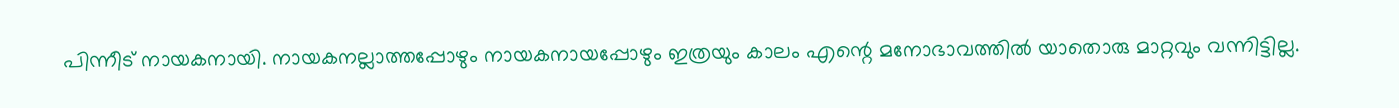പിന്നീട് നായകനായി. നായകനല്ലാത്തപ്പോഴും നായകനായപ്പോഴും ഇത്രയും കാലം എന്റെ മനോഭാവത്തിൽ യാതൊരു മാറ്റവും വന്നിട്ടില്ല.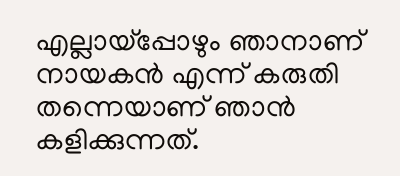എല്ലായ്പ്പോഴും ഞാനാണ് നായകൻ എന്ന് കരുതി തന്നെയാണ് ഞാൻ കളിക്കുന്നത്.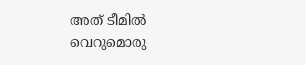അത് ടീമിൽ വെറുമൊരു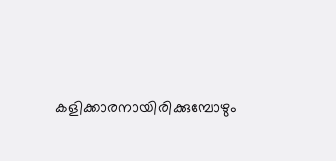കളിക്കാരനായിരിക്കുമ്പോഴും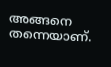അങ്ങനെ തന്നെയാണ്.